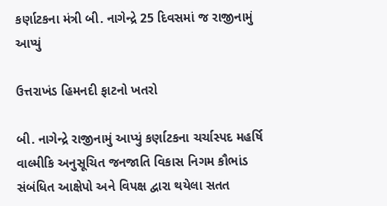કર્ણાટકના મંત્રી બી. નાગેન્દ્રે 25 દિવસમાં જ રાજીનામું આપ્યું

ઉત્તરાખંડ હિમનદી ફાટનો ખતરો

બી. નાગેન્દ્રે રાજીનામું આપ્યું કર્ણાટકના ચર્ચાસ્પદ મહર્ષિ વાલ્મીકિ અનુસૂચિત જનજાતિ વિકાસ નિગમ કૌભાંડ સંબંધિત આક્ષેપો અને વિપક્ષ દ્વારા થયેલા સતત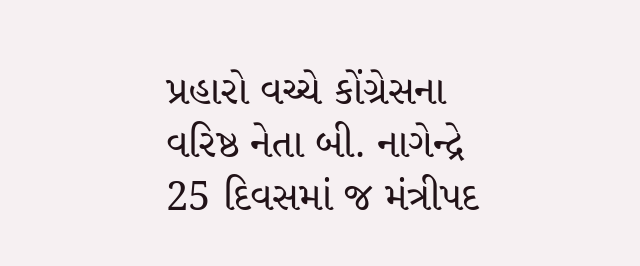પ્રહારો વચ્ચે કોંગ્રેસના વરિષ્ઠ નેતા બી. નાગેન્દ્રે 25 દિવસમાં જ મંત્રીપદ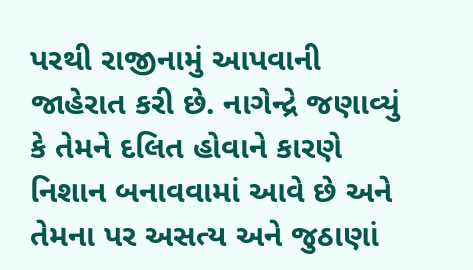પરથી રાજીનામું આપવાની જાહેરાત કરી છે. નાગેન્દ્રે જણાવ્યું કે તેમને દલિત હોવાને કારણે નિશાન બનાવવામાં આવે છે અને તેમના પર અસત્ય અને જુઠાણાં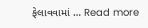ફેલાવવામાં … Read more